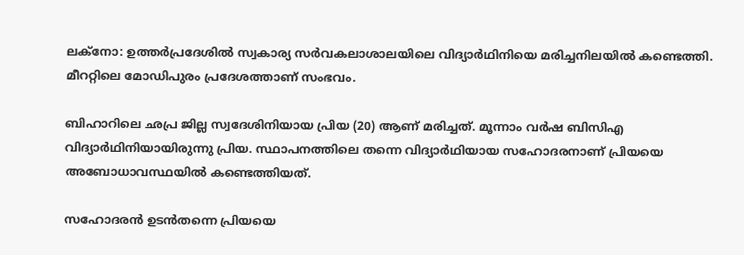ലക്നോ: ഉത്തർപ്രദേശിൽ സ്വകാര്യ സർവകലാശാലയിലെ വിദ്യാർഥിനിയെ മരിച്ചനിലയിൽ കണ്ടെത്തി. മീററ്റിലെ മോഡിപുരം പ്രദേശത്താണ് സംഭവം.

ബിഹാറിലെ ഛപ്ര ജില്ല സ്വദേശിനിയായ പ്രിയ (20) ആണ് മരിച്ചത്. മൂന്നാം വർഷ ബിസിഎ വിദ്യാർഥിനിയായിരുന്നു പ്രിയ. സ്ഥാപനത്തിലെ തന്നെ വിദ്യാർഥിയായ സഹോദരനാണ് പ്രിയയെ അബോധാവസ്ഥയിൽ കണ്ടെത്തിയത്.

സഹോദരൻ ഉടൻതന്നെ പ്രിയയെ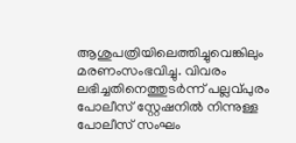ആശുപത്രിയിലെത്തിച്ചുവെങ്കിലും മരണംസംഭവിച്ചു. വിവരം ലഭിച്ചതിനെത്തുടർന്ന് പല്ലവ്പുരം പോലീസ് സ്റ്റേഷനിൽ നിന്നുള്ള പോലീസ് സംഘം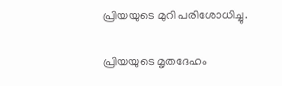പ്രിയയുടെ മുറി പരിശോധിച്ചു.

പ്രിയയുടെ മൃതദേഹം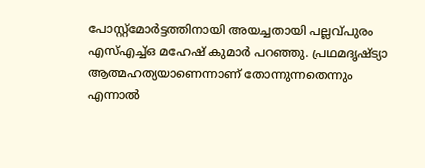പോസ്റ്റ്‌മോർട്ടത്തിനായി അയച്ചതായി പല്ലവ്പുരം എസ്എച്ച്ഒ മഹേഷ് കുമാർ പറഞ്ഞു. പ്രഥമദൃഷ്ട്യാ ആത്മഹത്യയാണെന്നാണ് തോന്നുന്നതെന്നും എന്നാൽ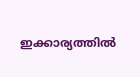ഇക്കാര്യത്തിൽ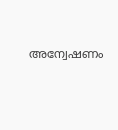അന്വേഷണം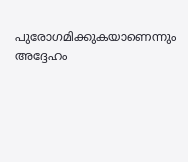പുരോഗമിക്കുകയാണെന്നും അദ്ദേഹം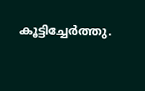കൂട്ടിച്ചേർത്തു.